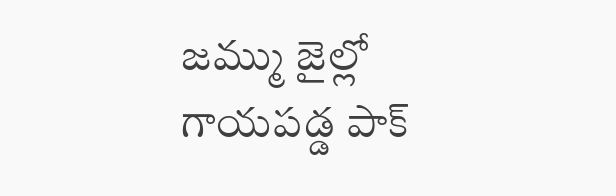జమ్ము జైల్లో గాయపడ్డ పాక్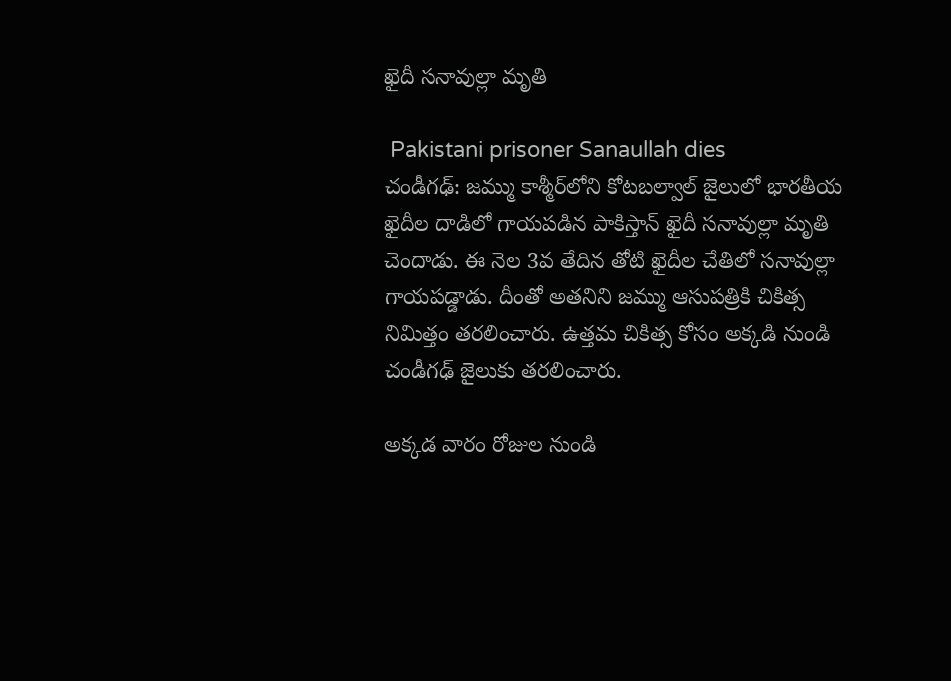ఖైదీ సనావుల్లా మృతి

 Pakistani prisoner Sanaullah dies
చండీగఢ్: జమ్ము కాశ్మీర్‌లోని కోటబల్వాల్ జైలులో భారతీయ ఖైదీల దాడిలో గాయపడిన పాకిస్తాన్ ఖైదీ సనావుల్లా మృతి చెందాడు. ఈ నెల 3వ తేదిన తోటి ఖైదీల చేతిలో సనావుల్లా గాయపడ్డాడు. దీంతో అతనిని జమ్ము ఆసుపత్రికి చికిత్స నిమిత్తం తరలించారు. ఉత్తమ చికిత్స కోసం అక్కడి నుండి చండీగఢ్ జైలుకు తరలించారు.

అక్కడ వారం రోజుల నుండి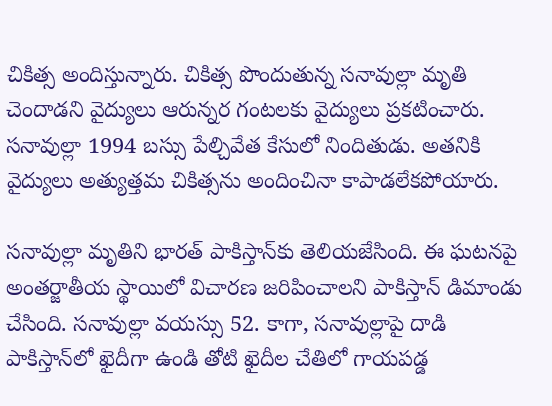చికిత్స అందిస్తున్నారు. చికిత్స పొందుతున్న సనావుల్లా మృతి చెందాడని వైద్యులు ఆరున్నర గంటలకు వైద్యులు ప్రకటించారు. సనావుల్లా 1994 బస్సు పేల్చివేత కేసులో నిందితుడు. అతనికి వైద్యులు అత్యుత్తమ చికిత్సను అందించినా కాపాడలేకపోయారు.

సనావుల్లా మృతిని భారత్ పాకిస్తాన్‌కు తెలియజేసింది. ఈ ఘటనపై అంతర్జాతీయ స్థాయిలో విచారణ జరిపించాలని పాకిస్తాన్ డిమాండు చేసింది. సనావుల్లా వయస్సు 52. కాగా, సనావుల్లాపై దాడి పాకిస్తాన్‌లో ఖైదీగా ఉండి తోటి ఖైదీల చేతిలో గాయపడ్డ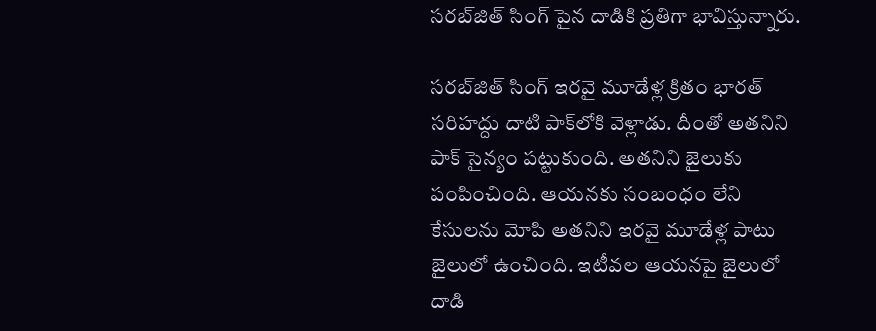సరబ్‌జిత్ సింగ్ పైన దాడికి ప్రతిగా భావిస్తున్నారు.

సరబ్‌జిత్ సింగ్ ఇరవై మూడేళ్ల క్రితం భారత్ సరిహద్దు దాటి పాక్‌లోకి వెళ్లాడు. దీంతో అతనిని పాక్ సైన్యం పట్టుకుంది. అతనిని జైలుకు పంపించింది. ఆయనకు సంబంధం లేని కేసులను మోపి అతనిని ఇరవై మూడేళ్ల పాటు జైలులో ఉంచింది. ఇటీవల ఆయనపై జైలులో దాడి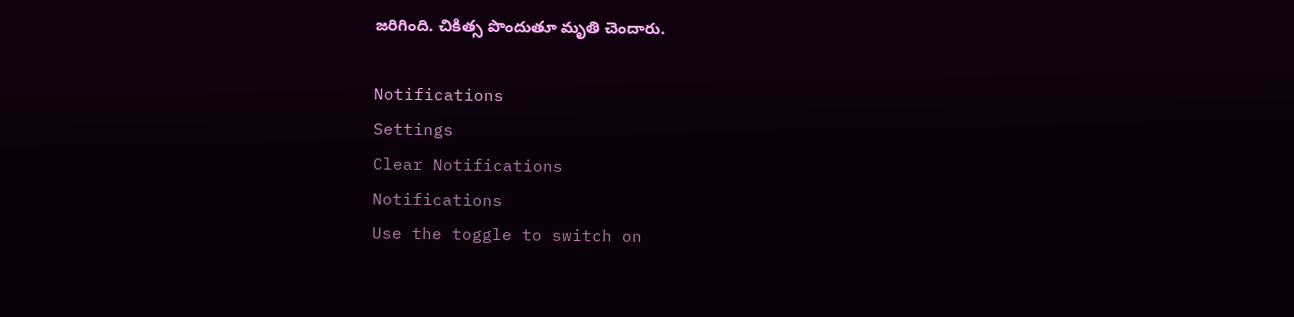జరిగింది. చికిత్స పొందుతూ మృతి చెందారు.

Notifications
Settings
Clear Notifications
Notifications
Use the toggle to switch on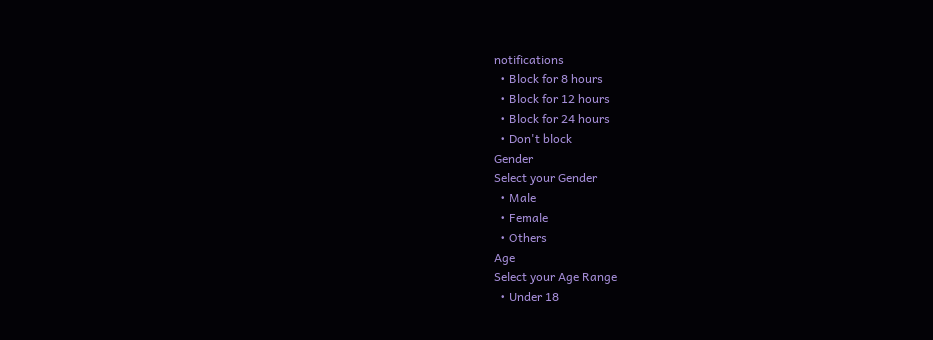notifications
  • Block for 8 hours
  • Block for 12 hours
  • Block for 24 hours
  • Don't block
Gender
Select your Gender
  • Male
  • Female
  • Others
Age
Select your Age Range
  • Under 18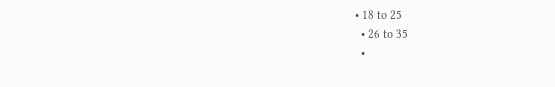• 18 to 25
  • 26 to 35
  •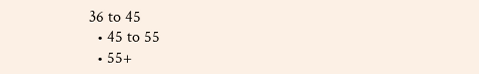36 to 45
  • 45 to 55
  • 55+